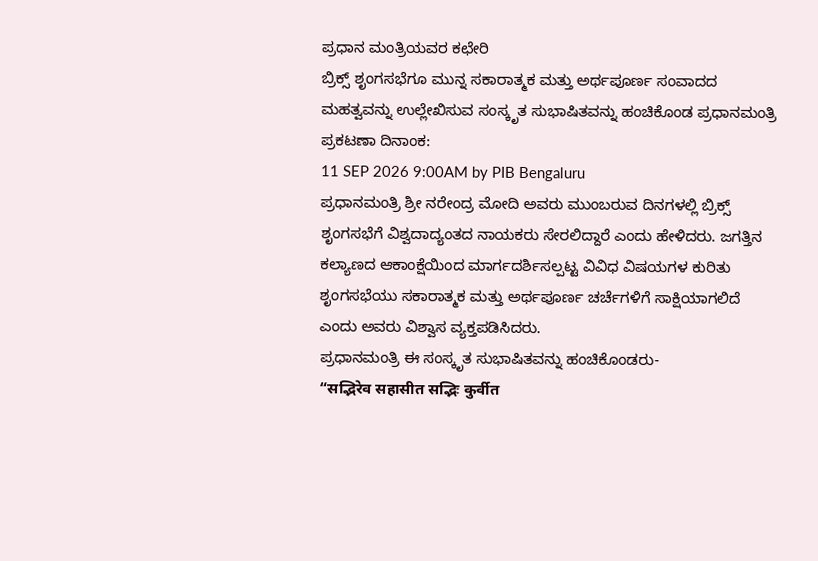ಪ್ರಧಾನ ಮಂತ್ರಿಯವರ ಕಛೇರಿ
ಬ್ರಿಕ್ಸ್ ಶೃಂಗಸಭೆಗೂ ಮುನ್ನ ಸಕಾರಾತ್ಮಕ ಮತ್ತು ಅರ್ಥಪೂರ್ಣ ಸಂವಾದದ ಮಹತ್ವವನ್ನು ಉಲ್ಲೇಖಿಸುವ ಸಂಸ್ಕೃತ ಸುಭಾಷಿತವನ್ನು ಹಂಚಿಕೊಂಡ ಪ್ರಧಾನಮಂತ್ರಿ
ಪ್ರಕಟಣಾ ದಿನಾಂಕ:
11 SEP 2026 9:00AM by PIB Bengaluru
ಪ್ರಧಾನಮಂತ್ರಿ ಶ್ರೀ ನರೇಂದ್ರ ಮೋದಿ ಅವರು ಮುಂಬರುವ ದಿನಗಳಲ್ಲಿ ಬ್ರಿಕ್ಸ್ ಶೃಂಗಸಭೆಗೆ ವಿಶ್ವದಾದ್ಯಂತದ ನಾಯಕರು ಸೇರಲಿದ್ದಾರೆ ಎಂದು ಹೇಳಿದರು. ಜಗತ್ತಿನ ಕಲ್ಯಾಣದ ಆಕಾಂಕ್ಷೆಯಿಂದ ಮಾರ್ಗದರ್ಶಿಸಲ್ಪಟ್ಟ ವಿವಿಧ ವಿಷಯಗಳ ಕುರಿತು ಶೃಂಗಸಭೆಯು ಸಕಾರಾತ್ಮಕ ಮತ್ತು ಅರ್ಥಪೂರ್ಣ ಚರ್ಚೆಗಳಿಗೆ ಸಾಕ್ಷಿಯಾಗಲಿದೆ ಎಂದು ಅವರು ವಿಶ್ವಾಸ ವ್ಯಕ್ತಪಡಿಸಿದರು.
ಪ್ರಧಾನಮಂತ್ರಿ ಈ ಸಂಸ್ಕೃತ ಸುಭಾಷಿತವನ್ನು ಹಂಚಿಕೊಂಡರು-
“सद्भिरेव सहासीत सद्भिः कुर्वीत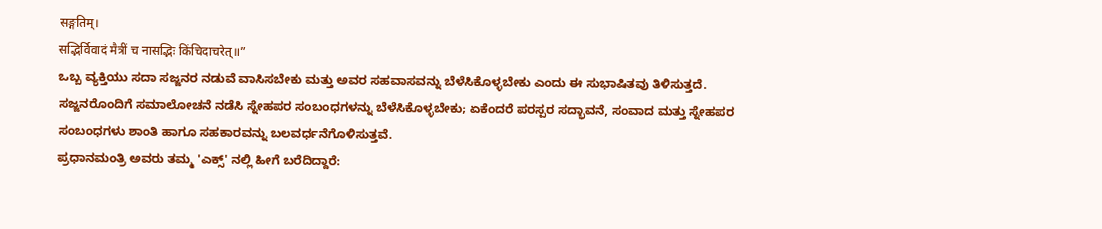सङ्गतिम्।
सद्भिर्विवादं मैत्रीं च नासद्भिः किंचिदाचरेत्॥”
ಒಬ್ಬ ವ್ಯಕ್ತಿಯು ಸದಾ ಸಜ್ಜನರ ನಡುವೆ ವಾಸಿಸಬೇಕು ಮತ್ತು ಅವರ ಸಹವಾಸವನ್ನು ಬೆಳೆಸಿಕೊಳ್ಳಬೇಕು ಎಂದು ಈ ಸುಭಾಷಿತವು ತಿಳಿಸುತ್ತದೆ. ಸಜ್ಜನರೊಂದಿಗೆ ಸಮಾಲೋಚನೆ ನಡೆಸಿ ಸ್ನೇಹಪರ ಸಂಬಂಧಗಳನ್ನು ಬೆಳೆಸಿಕೊಳ್ಳಬೇಕು; ಏಕೆಂದರೆ ಪರಸ್ಪರ ಸದ್ಭಾವನೆ, ಸಂವಾದ ಮತ್ತು ಸ್ನೇಹಪರ ಸಂಬಂಧಗಳು ಶಾಂತಿ ಹಾಗೂ ಸಹಕಾರವನ್ನು ಬಲವರ್ಧನೆಗೊಳಿಸುತ್ತವೆ.
ಪ್ರಧಾನಮಂತ್ರಿ ಅವರು ತಮ್ಮ 'ಎಕ್ಸ್' ನಲ್ಲಿ ಹೀಗೆ ಬರೆದಿದ್ದಾರೆ: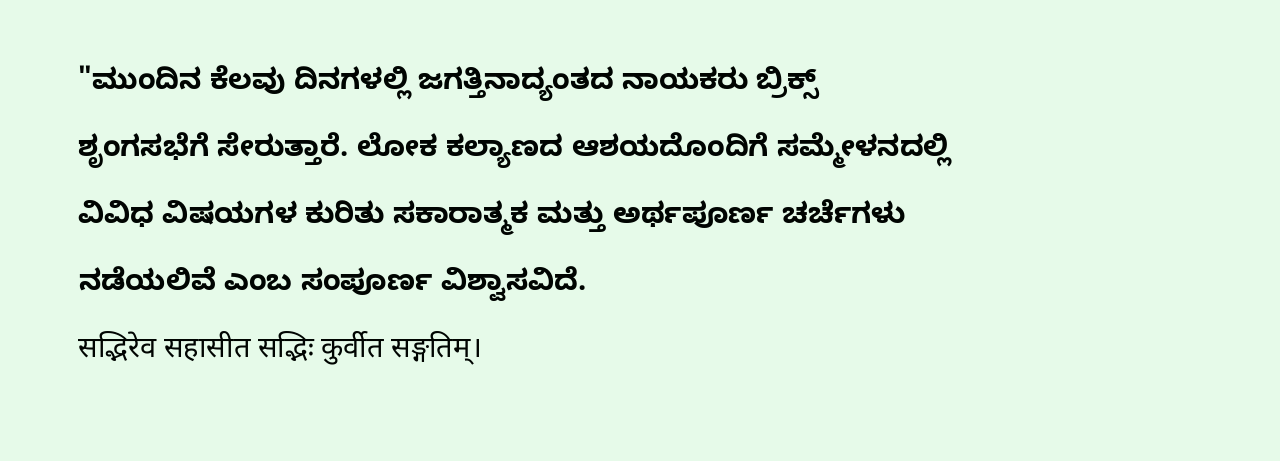"ಮುಂದಿನ ಕೆಲವು ದಿನಗಳಲ್ಲಿ ಜಗತ್ತಿನಾದ್ಯಂತದ ನಾಯಕರು ಬ್ರಿಕ್ಸ್ ಶೃಂಗಸಭೆಗೆ ಸೇರುತ್ತಾರೆ. ಲೋಕ ಕಲ್ಯಾಣದ ಆಶಯದೊಂದಿಗೆ ಸಮ್ಮೇಳನದಲ್ಲಿ ವಿವಿಧ ವಿಷಯಗಳ ಕುರಿತು ಸಕಾರಾತ್ಮಕ ಮತ್ತು ಅರ್ಥಪೂರ್ಣ ಚರ್ಚೆಗಳು ನಡೆಯಲಿವೆ ಎಂಬ ಸಂಪೂರ್ಣ ವಿಶ್ವಾಸವಿದೆ.
सद्भिरेव सहासीत सद्भिः कुर्वीत सङ्गतिम्।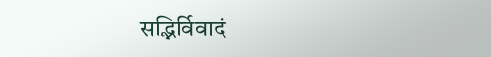सद्भिर्विवादं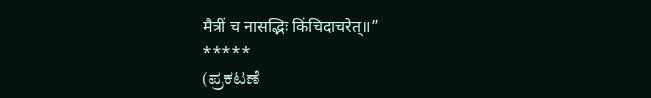मैत्रीं च नासद्भिः किंचिदाचरेत्॥”
*****
(ಪ್ರಕಟಣೆ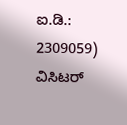ಐ.ಡಿ.: 2309059)
ವಿಸಿಟರ್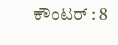ಕೌಂಟರ್ : 8